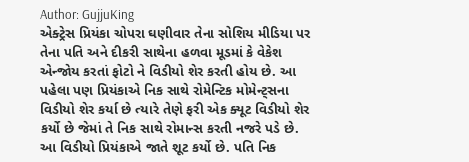Author: GujjuKing
એક્ટ્રેસ પ્રિયંકા ચોપરા ઘણીવાર તેના સોશિય મીડિયા પર તેના પતિ અને દીકરી સાથેના હળવા મૂડમાં કે વેકેશ એન્જોય કરતાં ફોટો ને વિડીયો શેર કરતી હોય છે. આ પહેલા પણ પ્રિયંકાએ નિક સાથે રોમેન્ટિક મોમેન્ટ્સના વિડીયો શેર કર્યા છે ત્યારે તેણે ફરી એક ક્યૂટ વિડીયો શેર કર્યો છે જેમાં તે નિક સાથે રોમાન્સ કરતી નજરે પડે છે. આ વિડીયો પ્રિયંકાએ જાતે શૂટ કર્યો છે. પતિ નિક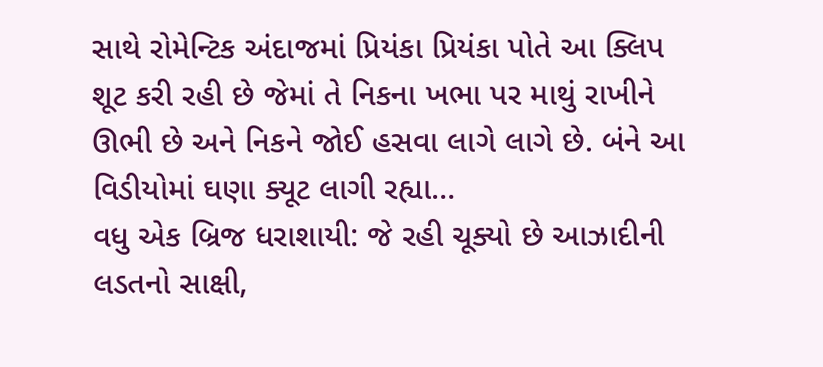સાથે રોમેન્ટિક અંદાજમાં પ્રિયંકા પ્રિયંકા પોતે આ ક્લિપ શૂટ કરી રહી છે જેમાં તે નિકના ખભા પર માથું રાખીને ઊભી છે અને નિકને જોઈ હસવા લાગે લાગે છે. બંને આ વિડીયોમાં ઘણા ક્યૂટ લાગી રહ્યા…
વધુ એક બ્રિજ ધરાશાયી: જે રહી ચૂક્યો છે આઝાદીની લડતનો સાક્ષી,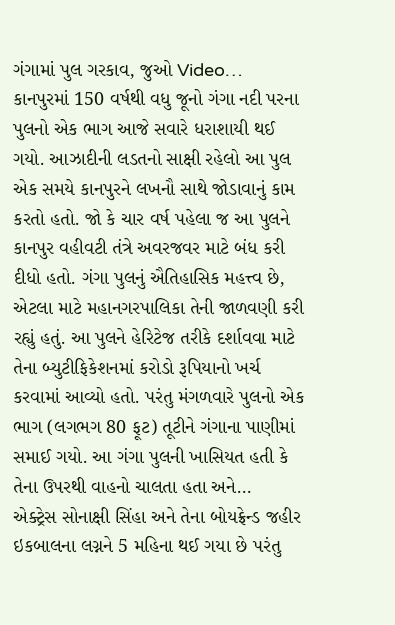ગંગામાં પુલ ગરકાવ, જુઓ Video…
કાનપુરમાં 150 વર્ષથી વધુ જૂનો ગંગા નદી પરના પુલનો એક ભાગ આજે સવારે ધરાશાયી થઈ ગયો. આઝાદીની લડતનો સાક્ષી રહેલો આ પુલ એક સમયે કાનપુરને લખનૌ સાથે જોડાવાનું કામ કરતો હતો. જો કે ચાર વર્ષ પહેલા જ આ પુલને કાનપુર વહીવટી તંત્રે અવરજવર માટે બંધ કરી દીધો હતો. ગંગા પુલનું ઐતિહાસિક મહત્ત્વ છે, એટલા માટે મહાનગરપાલિકા તેની જાળવણી કરી રહ્યું હતું. આ પુલને હેરિટેજ તરીકે દર્શાવવા માટે તેના બ્યુટીફિકેશનમાં કરોડો રૂપિયાનો ખર્ચ કરવામાં આવ્યો હતો. પરંતુ મંગળવારે પુલનો એક ભાગ (લગભગ 80 ફૂટ) તૂટીને ગંગાના પાણીમાં સમાઈ ગયો. આ ગંગા પુલની ખાસિયત હતી કે તેના ઉપરથી વાહનો ચાલતા હતા અને…
એક્ટ્રેસ સોનાક્ષી સિંહા અને તેના બોયફ્રેન્ડ જહીર ઇકબાલના લગ્નને 5 મહિના થઈ ગયા છે પરંતુ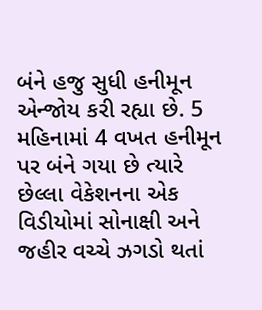બંને હજુ સુધી હનીમૂન એન્જોય કરી રહ્યા છે. 5 મહિનામાં 4 વખત હનીમૂન પર બંને ગયા છે ત્યારે છેલ્લા વેકેશનના એક વિડીયોમાં સોનાક્ષી અને જહીર વચ્ચે ઝગડો થતાં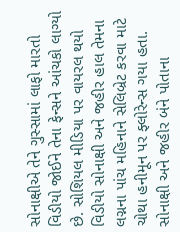સોનાક્ષીએ તેને ગુસ્સામાં લાફો મારતો વિડીયો જોઈને તેના ફેન્સને આંચકો લાગ્યો છે. સોશિયલ મીડિયા પર વાયરલ થયો વિડીયો સોનાક્ષી અને જહીર હાલ તેમના લગ્નના પાંચ મહિનાને સેલિબ્રેટ કરવા માટે ચોથા હનીમૂન પર ફ્લોરેન્સ ગયા હતા. સોનાક્ષી અને જહીર બંને પોતાના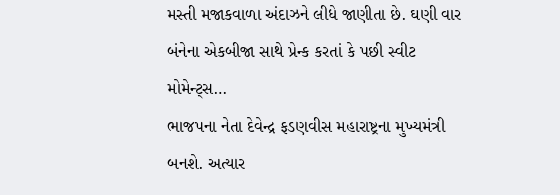મસ્તી મજાકવાળા અંદાઝને લીધે જાણીતા છે. ઘણી વાર બંનેના એકબીજા સાથે પ્રેન્ક કરતાં કે પછી સ્વીટ મોમેન્ટ્સ…
ભાજપના નેતા દેવેન્દ્ર ફડણવીસ મહારાષ્ટ્રના મુખ્યમંત્રી બનશે. અત્યાર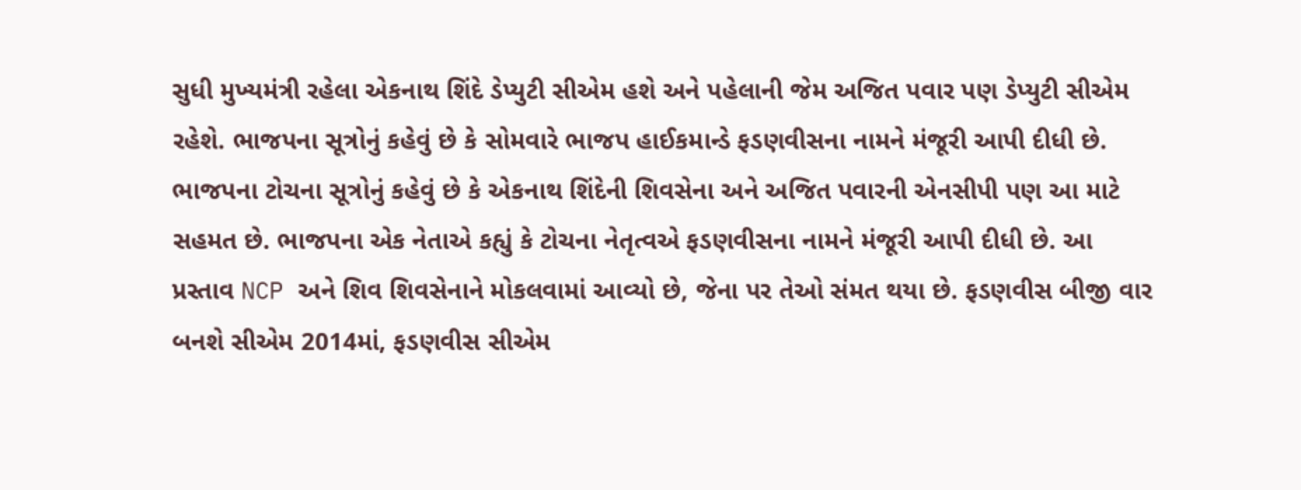સુધી મુખ્યમંત્રી રહેલા એકનાથ શિંદે ડેપ્યુટી સીએમ હશે અને પહેલાની જેમ અજિત પવાર પણ ડેપ્યુટી સીએમ રહેશે. ભાજપના સૂત્રોનું કહેવું છે કે સોમવારે ભાજપ હાઈકમાન્ડે ફડણવીસના નામને મંજૂરી આપી દીધી છે. ભાજપના ટોચના સૂત્રોનું કહેવું છે કે એકનાથ શિંદેની શિવસેના અને અજિત પવારની એનસીપી પણ આ માટે સહમત છે. ભાજપના એક નેતાએ કહ્યું કે ટોચના નેતૃત્વએ ફડણવીસના નામને મંજૂરી આપી દીધી છે. આ પ્રસ્તાવ NCP અને શિવ શિવસેનાને મોકલવામાં આવ્યો છે, જેના પર તેઓ સંમત થયા છે. ફડણવીસ બીજી વાર બનશે સીએમ 2014માં, ફડણવીસ સીએમ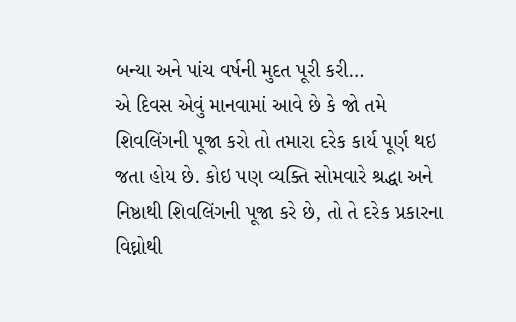બન્યા અને પાંચ વર્ષની મુદત પૂરી કરી…
એ દિવસ એવું માનવામાં આવે છે કે જો તમે શિવલિંગની પૂજા કરો તો તમારા દરેક કાર્ય પૂર્ણ થઇ જતા હોય છે. કોઇ પણ વ્યક્તિ સોમવારે શ્રદ્ધા અને નિષ્ઠાથી શિવલિંગની પૂજા કરે છે, તો તે દરેક પ્રકારના વિઘ્નોથી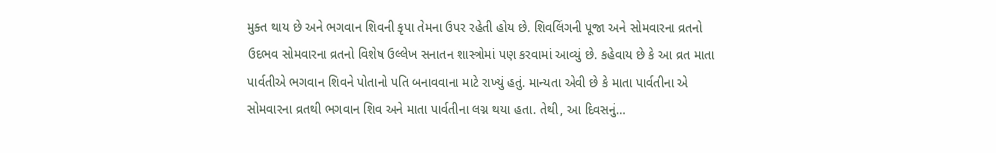મુક્ત થાય છે અને ભગવાન શિવની કૃપા તેમના ઉપર રહેતી હોય છે. શિવલિંગની પૂજા અને સોમવારના વ્રતનો ઉદભવ સોમવારના વ્રતનો વિશેષ ઉલ્લેખ સનાતન શાસ્ત્રોમાં પણ કરવામાં આવ્યું છે. કહેવાય છે કે આ વ્રત માતા પાર્વતીએ ભગવાન શિવને પોતાનો પતિ બનાવવાના માટે રાખ્યું હતું. માન્યતા એવી છે કે માતા પાર્વતીના એ સોમવારના વ્રતથી ભગવાન શિવ અને માતા પાર્વતીના લગ્ન થયા હતા. તેથી, આ દિવસનું…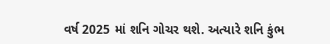વર્ષ 2025 માં શનિ ગોચર થશે. અત્યારે શનિ કુંભ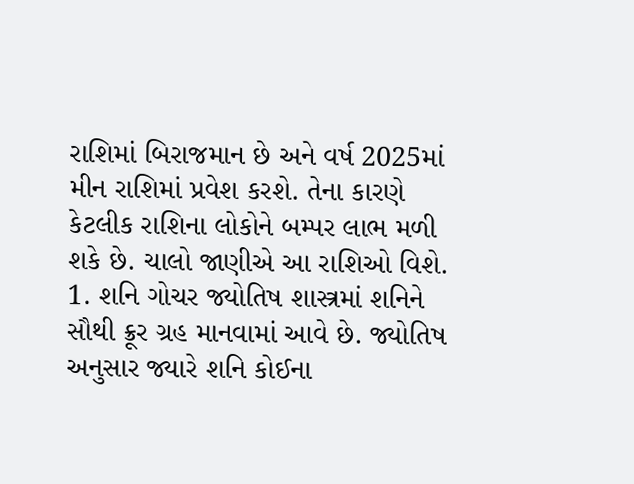રાશિમાં બિરાજમાન છે અને વર્ષ 2025માં મીન રાશિમાં પ્રવેશ કરશે. તેના કારણે કેટલીક રાશિના લોકોને બમ્પર લાભ મળી શકે છે. ચાલો જાણીએ આ રાશિઓ વિશે. 1. શનિ ગોચર જ્યોતિષ શાસ્ત્રમાં શનિને સૌથી ક્રૂર ગ્રહ માનવામાં આવે છે. જ્યોતિષ અનુસાર જ્યારે શનિ કોઈના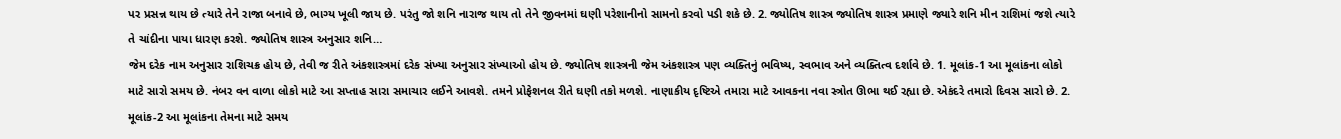પર પ્રસન્ન થાય છે ત્યારે તેને રાજા બનાવે છે, ભાગ્ય ખૂલી જાય છે. પરંતુ જો શનિ નારાજ થાય તો તેને જીવનમાં ઘણી પરેશાનીનો સામનો કરવો પડી શકે છે. 2. જ્યોતિષ શાસ્ત્ર જ્યોતિષ શાસ્ત્ર પ્રમાણે જ્યારે શનિ મીન રાશિમાં જશે ત્યારે તે ચાંદીના પાયા ધારણ કરશે. જ્યોતિષ શાસ્ત્ર અનુસાર શનિ…
જેમ દરેક નામ અનુસાર રાશિચક્ર હોય છે, તેવી જ રીતે અંકશાસ્ત્રમાં દરેક સંખ્યા અનુસાર સંખ્યાઓ હોય છે. જ્યોતિષ શાસ્ત્રની જેમ અંકશાસ્ત્ર પણ વ્યક્તિનું ભવિષ્ય, સ્વભાવ અને વ્યક્તિત્વ દર્શાવે છે. 1. મૂલાંક-1 આ મૂલાંકના લોકો માટે સારો સમય છે. નંબર વન વાળા લોકો માટે આ સપ્તાહ સારા સમાચાર લઈને આવશે. તમને પ્રોફેશનલ રીતે ઘણી તકો મળશે. નાણાકીય દૃષ્ટિએ તમારા માટે આવકના નવા સ્ત્રોત ઊભા થઈ રહ્યા છે. એકંદરે તમારો દિવસ સારો છે. 2. મૂલાંક-2 આ મૂલાંકના તેમના માટે સમય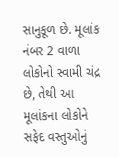સાનુકૂળ છે. મૂલાંક નંબર 2 વાળા લોકોનો સ્વામી ચંદ્ર છે, તેથી આ મૂલાંકના લોકોને સફેદ વસ્તુઓનું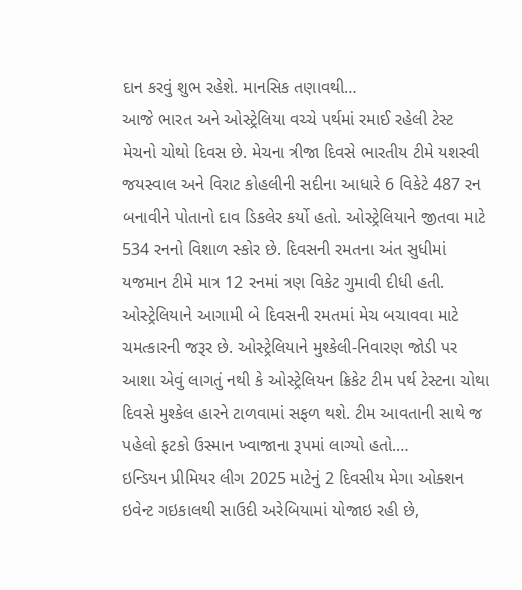દાન કરવું શુભ રહેશે. માનસિક તણાવથી…
આજે ભારત અને ઓસ્ટ્રેલિયા વચ્ચે પર્થમાં રમાઈ રહેલી ટેસ્ટ મેચનો ચોથો દિવસ છે. મેચના ત્રીજા દિવસે ભારતીય ટીમે યશસ્વી જયસ્વાલ અને વિરાટ કોહલીની સદીના આધારે 6 વિકેટે 487 રન બનાવીને પોતાનો દાવ ડિકલેર કર્યો હતો. ઓસ્ટ્રેલિયાને જીતવા માટે 534 રનનો વિશાળ સ્કોર છે. દિવસની રમતના અંત સુધીમાં યજમાન ટીમે માત્ર 12 રનમાં ત્રણ વિકેટ ગુમાવી દીધી હતી. ઓસ્ટ્રેલિયાને આગામી બે દિવસની રમતમાં મેચ બચાવવા માટે ચમત્કારની જરૂર છે. ઓસ્ટ્રેલિયાને મુશ્કેલી-નિવારણ જોડી પર આશા એવું લાગતું નથી કે ઓસ્ટ્રેલિયન ક્રિકેટ ટીમ પર્થ ટેસ્ટના ચોથા દિવસે મુશ્કેલ હારને ટાળવામાં સફળ થશે. ટીમ આવતાની સાથે જ પહેલો ફટકો ઉસ્માન ખ્વાજાના રૂપમાં લાગ્યો હતો.…
ઇન્ડિયન પ્રીમિયર લીગ 2025 માટેનું 2 દિવસીય મેગા ઓક્શન ઇવેન્ટ ગઇકાલથી સાઉદી અરેબિયામાં યોજાઇ રહી છે,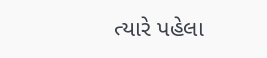ત્યારે પહેલા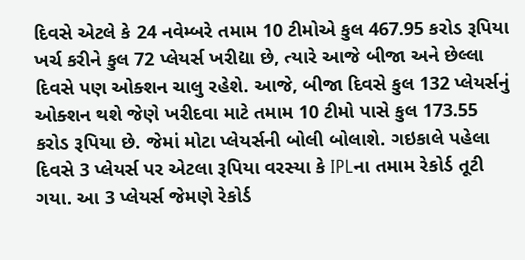દિવસે એટલે કે 24 નવેમ્બરે તમામ 10 ટીમોએ કુલ 467.95 કરોડ રૂપિયા ખર્ચ કરીને કુલ 72 પ્લેયર્સ ખરીદ્યા છે, ત્યારે આજે બીજા અને છેલ્લા દિવસે પણ ઓક્શન ચાલુ રહેશે. આજે, બીજા દિવસે કુલ 132 પ્લેયર્સનું ઓક્શન થશે જેણે ખરીદવા માટે તમામ 10 ટીમો પાસે કુલ 173.55 કરોડ રૂપિયા છે. જેમાં મોટા પ્લેયર્સની બોલી બોલાશે. ગઇકાલે પહેલા દિવસે 3 પ્લેયર્સ પર એટલા રૂપિયા વરસ્યા કે IPLના તમામ રેકોર્ડ તૂટી ગયા. આ 3 પ્લેયર્સ જેમણે રેકોર્ડ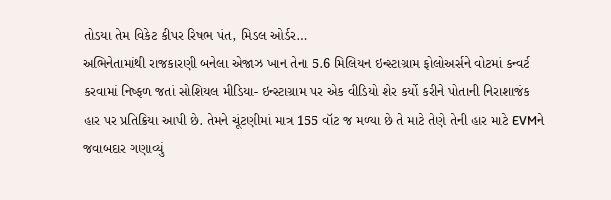તોડયા તેમ વિકેટ કીપર રિષભ પંત, મિડલ ઓર્ડર…
અભિનેતામાંથી રાજકારણી બનેલા એજાઝ ખાન તેના 5.6 મિલિયન ઇન્સ્ટાગ્રામ ફોલોઅર્સને વોટમાં કન્વર્ટ કરવામાં નિષ્ફળ જતાં સોશિયલ મીડિયા- ઇન્સ્ટાગ્રામ પર એક વીડિયો શેર કર્યો કરીને પોતાની નિરાશાજંક હાર પર પ્રતિક્રિયા આપી છે. તેમને ચૂંટણીમાં માત્ર 155 વૉટ જ મળ્યા છે તે માટે તેણે તેની હાર માટે EVMને જવાબદાર ગણાવ્યું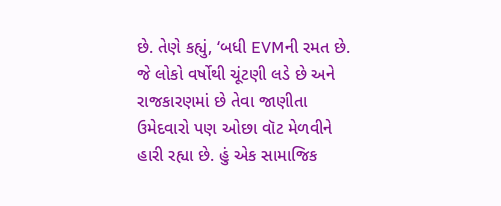છે. તેણે કહ્યું, ‘બધી EVMની રમત છે. જે લોકો વર્ષોથી ચૂંટણી લડે છે અને રાજકારણમાં છે તેવા જાણીતા ઉમેદવારો પણ ઓછા વૉટ મેળવીને હારી રહ્યા છે. હું એક સામાજિક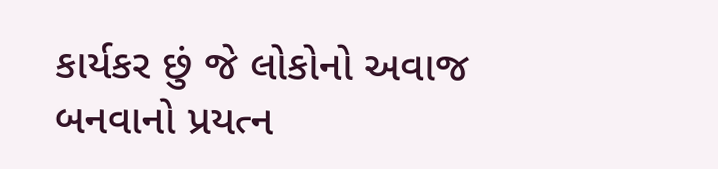કાર્યકર છું જે લોકોનો અવાજ બનવાનો પ્રયત્ન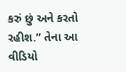કરું છું અને કરતો રહીશ.” તેના આ વીડિયો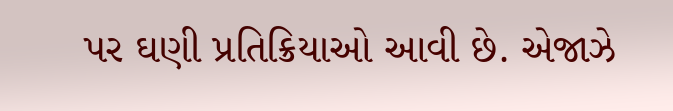પર ઘણી પ્રતિક્રિયાઓ આવી છે. એજાઝે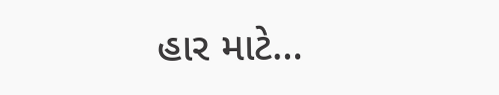હાર માટે…